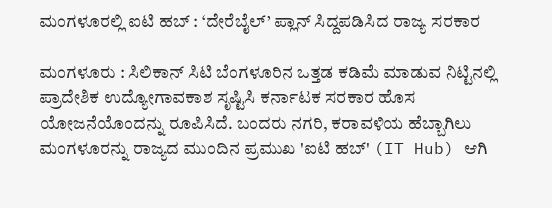ಮಂಗಳೂರಲ್ಲಿ ಐಟಿ ಹಬ್ : ‘ದೇರೆಬೈಲ್’ ಪ್ಲಾನ್ ಸಿದ್ದಪಡಿಸಿದ ರಾಜ್ಯ ಸರಕಾರ

ಮಂಗಳೂರು : ಸಿಲಿಕಾನ್ ಸಿಟಿ ಬೆಂಗಳೂರಿನ ಒತ್ತಡ ಕಡಿಮೆ ಮಾಡುವ ನಿಟ್ಟಿನಲ್ಲಿ ಪ್ರಾದೇಶಿಕ ಉದ್ಯೋಗಾವಕಾಶ ಸೃಷ್ಟಿಸಿ ಕರ್ನಾಟಕ ಸರಕಾರ ಹೊಸ ಯೋಜನೆಯೊಂದನ್ನು ರೂಪಿಸಿದೆ. ಬಂದರು ನಗರಿ, ಕರಾವಳಿಯ ಹೆಬ್ಬಾಗಿಲು ಮಂಗಳೂರನ್ನು ರಾಜ್ಯದ ಮುಂದಿನ ಪ್ರಮುಖ 'ಐಟಿ ಹಬ್' (IT Hub) ಆಗಿ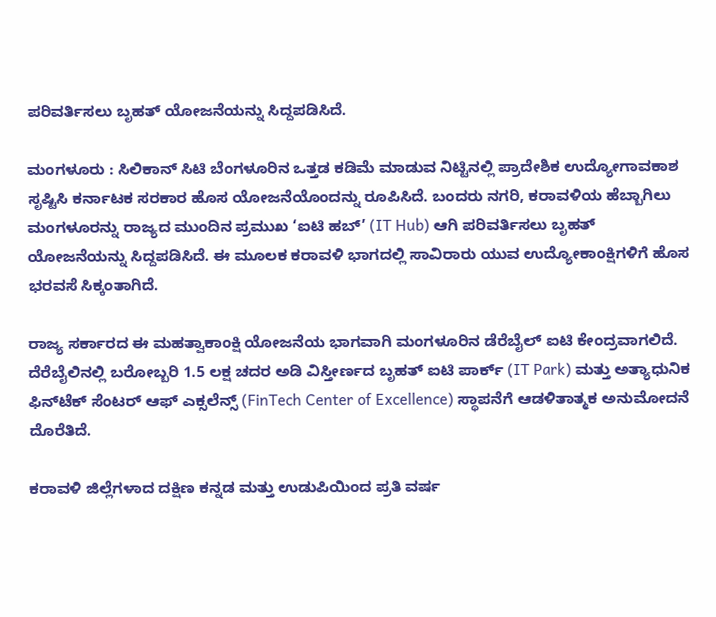ಪರಿವರ್ತಿಸಲು ಬೃಹತ್‌ ಯೋಜನೆಯನ್ನು ಸಿದ್ದಪಡಿಸಿದೆ.

ಮಂಗಳೂರು : ಸಿಲಿಕಾನ್ ಸಿಟಿ ಬೆಂಗಳೂರಿನ ಒತ್ತಡ ಕಡಿಮೆ ಮಾಡುವ ನಿಟ್ಟಿನಲ್ಲಿ ಪ್ರಾದೇಶಿಕ ಉದ್ಯೋಗಾವಕಾಶ ಸೃಷ್ಟಿಸಿ ಕರ್ನಾಟಕ ಸರಕಾರ ಹೊಸ ಯೋಜನೆಯೊಂದನ್ನು ರೂಪಿಸಿದೆ. ಬಂದರು ನಗರಿ, ಕರಾವಳಿಯ ಹೆಬ್ಬಾಗಿಲು ಮಂಗಳೂರನ್ನು ರಾಜ್ಯದ ಮುಂದಿನ ಪ್ರಮುಖ ‘ಐಟಿ ಹಬ್’ (IT Hub) ಆಗಿ ಪರಿವರ್ತಿಸಲು ಬೃಹತ್‌ ಯೋಜನೆಯನ್ನು ಸಿದ್ದಪಡಿಸಿದೆ. ಈ ಮೂಲಕ ಕರಾವಳಿ ಭಾಗದಲ್ಲಿ ಸಾವಿರಾರು ಯುವ ಉದ್ಯೋಕಾಂಕ್ಷಿಗಳಿಗೆ ಹೊಸ ಭರವಸೆ ಸಿಕ್ಕಂತಾಗಿದೆ.

ರಾಜ್ಯ ಸರ್ಕಾರದ ಈ ಮಹತ್ವಾಕಾಂಕ್ಷಿ ಯೋಜನೆಯ ಭಾಗವಾಗಿ ಮಂಗಳೂರಿನ ಡೆರೆಬೈಲ್ ಐಟಿ ಕೇಂದ್ರವಾಗಲಿದೆ. ದೆರೆಬೈಲಿನಲ್ಲಿ ಬರೋಬ್ಬರಿ 1.5 ಲಕ್ಷ ಚದರ ಅಡಿ ವಿಸ್ತೀರ್ಣದ ಬೃಹತ್ ಐಟಿ ಪಾರ್ಕ್ (IT Park) ಮತ್ತು ಅತ್ಯಾಧುನಿಕ ಫಿನ್‌ಟೆಕ್ ಸೆಂಟರ್ ಆಫ್ ಎಕ್ಸಲೆನ್ಸ್ (FinTech Center of Excellence) ಸ್ಥಾಪನೆಗೆ ಆಡಳಿತಾತ್ಮಕ ಅನುಮೋದನೆ ದೊರೆತಿದೆ.

ಕರಾವಳಿ ಜಿಲ್ಲೆಗಳಾದ ದಕ್ಷಿಣ ಕನ್ನಡ ಮತ್ತು ಉಡುಪಿಯಿಂದ ಪ್ರತಿ ವರ್ಷ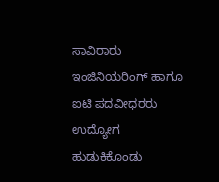ಸಾವಿರಾರು ಇಂಜಿನಿಯರಿಂಗ್ ಹಾಗೂ ಐಟಿ ಪದವೀಧರರು ಉದ್ಯೋಗ ಹುಡುಕಿಕೊಂಡು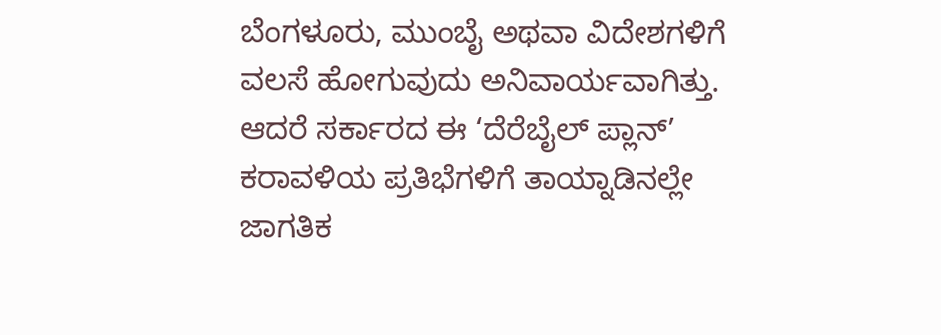ಬೆಂಗಳೂರು, ಮುಂಬೈ ಅಥವಾ ವಿದೇಶಗಳಿಗೆ ವಲಸೆ ಹೋಗುವುದು ಅನಿವಾರ್ಯವಾಗಿತ್ತು. ಆದರೆ ಸರ್ಕಾರದ ಈ ‘ದೆರೆಬೈಲ್ ಪ್ಲಾನ್’ ಕರಾವಳಿಯ ಪ್ರತಿಭೆಗಳಿಗೆ ತಾಯ್ನಾಡಿನಲ್ಲೇ ಜಾಗತಿಕ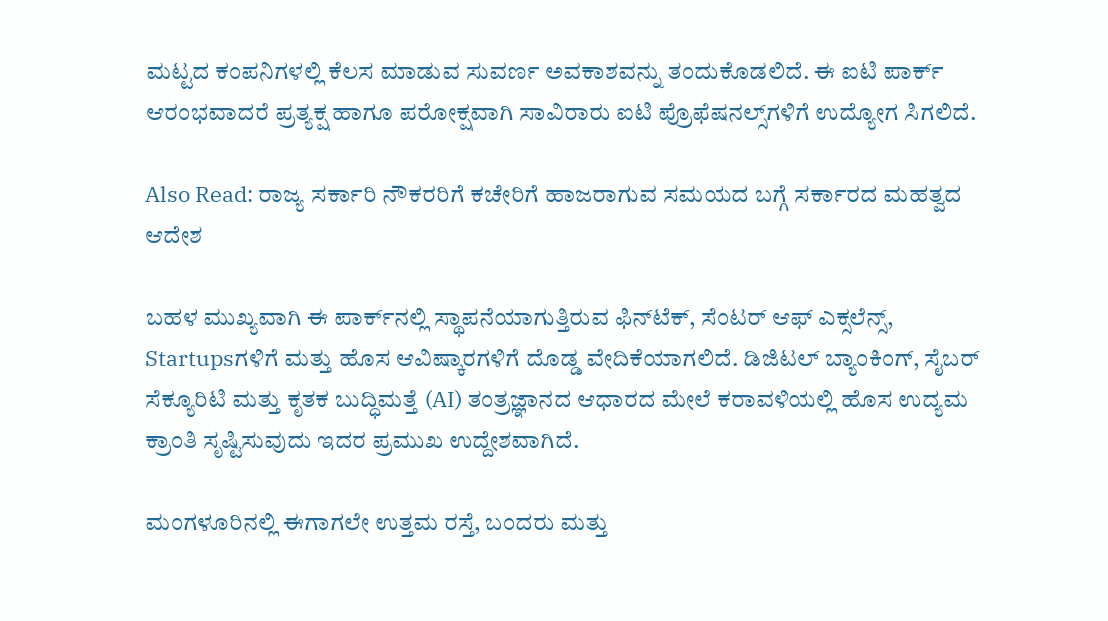ಮಟ್ಟದ ಕಂಪನಿಗಳಲ್ಲಿ ಕೆಲಸ ಮಾಡುವ ಸುವರ್ಣ ಅವಕಾಶವನ್ನು ತಂದುಕೊಡಲಿದೆ. ಈ ಐಟಿ ಪಾರ್ಕ್ ಆರಂಭವಾದರೆ ಪ್ರತ್ಯಕ್ಷ ಹಾಗೂ ಪರೋಕ್ಷವಾಗಿ ಸಾವಿರಾರು ಐಟಿ ಪ್ರೊಫೆಷನಲ್ಸ್‌ಗಳಿಗೆ ಉದ್ಯೋಗ ಸಿಗಲಿದೆ.

Also Read: ರಾಜ್ಯ ಸರ್ಕಾರಿ ನೌಕರರಿಗೆ ಕಚೇರಿಗೆ ಹಾಜರಾಗುವ ಸಮಯದ ಬಗ್ಗೆ ಸರ್ಕಾರದ ಮಹತ್ವದ ಆದೇಶ

ಬಹಳ ಮುಖ್ಯವಾಗಿ ಈ ಪಾರ್ಕ್‌ನಲ್ಲಿ ಸ್ಥಾಪನೆಯಾಗುತ್ತಿರುವ ಫಿನ್‌ಟೆಕ್, ಸೆಂಟರ್ ಆಫ್ ಎಕ್ಸಲೆನ್ಸ್, Startupsಗಳಿಗೆ ಮತ್ತು ಹೊಸ ಆವಿಷ್ಕಾರಗಳಿಗೆ ದೊಡ್ಡ ವೇದಿಕೆಯಾಗಲಿದೆ. ಡಿಜಿಟಲ್ ಬ್ಯಾಂಕಿಂಗ್, ಸೈಬರ್ ಸೆಕ್ಯೂರಿಟಿ ಮತ್ತು ಕೃತಕ ಬುದ್ಧಿಮತ್ತೆ (AI) ತಂತ್ರಜ್ಞಾನದ ಆಧಾರದ ಮೇಲೆ ಕರಾವಳಿಯಲ್ಲಿ ಹೊಸ ಉದ್ಯಮ ಕ್ರಾಂತಿ ಸೃಷ್ಟಿಸುವುದು ಇದರ ಪ್ರಮುಖ ಉದ್ದೇಶವಾಗಿದೆ.

ಮಂಗಳೂರಿನಲ್ಲಿ ಈಗಾಗಲೇ ಉತ್ತಮ ರಸ್ತೆ, ಬಂದರು ಮತ್ತು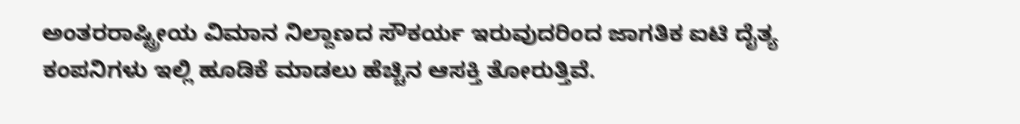ಅಂತರರಾಷ್ಟ್ರೀಯ ವಿಮಾನ ನಿಲ್ದಾಣದ ಸೌಕರ್ಯ ಇರುವುದರಿಂದ ಜಾಗತಿಕ ಐಟಿ ದೈತ್ಯ ಕಂಪನಿಗಳು ಇಲ್ಲಿ ಹೂಡಿಕೆ ಮಾಡಲು ಹೆಚ್ಚಿನ ಆಸಕ್ತಿ ತೋರುತ್ತಿವೆ.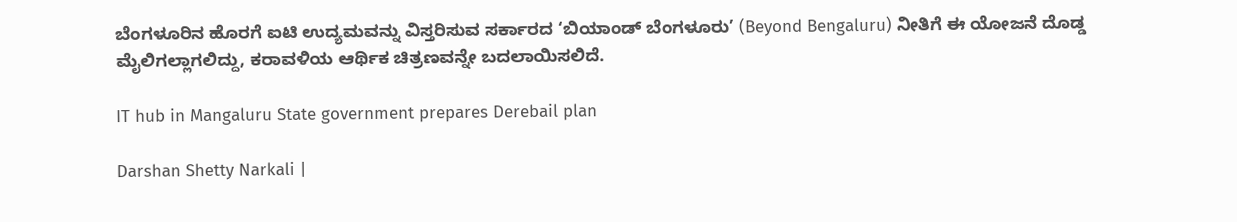ಬೆಂಗಳೂರಿನ ಹೊರಗೆ ಐಟಿ ಉದ್ಯಮವನ್ನು ವಿಸ್ತರಿಸುವ ಸರ್ಕಾರದ ‘ಬಿಯಾಂಡ್ ಬೆಂಗಳೂರು’ (Beyond Bengaluru) ನೀತಿಗೆ ಈ ಯೋಜನೆ ದೊಡ್ಡ ಮೈಲಿಗಲ್ಲಾಗಲಿದ್ದು, ಕರಾವಳಿಯ ಆರ್ಥಿಕ ಚಿತ್ರಣವನ್ನೇ ಬದಲಾಯಿಸಲಿದೆ.

IT hub in Mangaluru State government prepares Derebail plan

Darshan Shetty Narkali |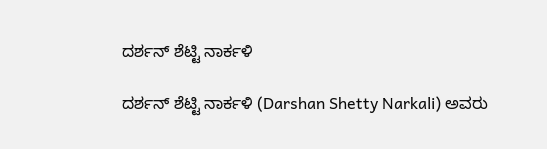ದರ್ಶನ್‌ ಶೆಟ್ಟಿ ನಾರ್ಕಳಿ

ದರ್ಶನ್‌ ಶೆಟ್ಟಿ ನಾರ್ಕಳಿ (Darshan Shetty Narkali) ಅವರು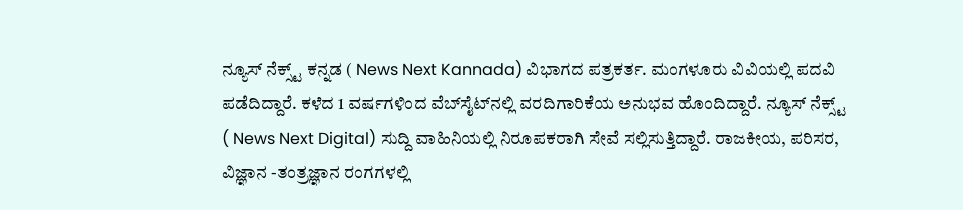ನ್ಯೂಸ್‌ ನೆಕ್ಸ್ಟ್ ಕನ್ನಡ ( News Next Kannada) ವಿಭಾಗದ ಪತ್ರಕರ್ತ. ಮಂಗಳೂರು ವಿವಿಯಲ್ಲಿ ಪದವಿ ಪಡೆದಿದ್ದಾರೆ. ಕಳೆದ 1 ವರ್ಷಗಳಿಂದ ವೆಬ್‌ಸೈಟ್‌ನಲ್ಲಿ ವರದಿಗಾರಿಕೆಯ ಅನುಭವ ಹೊಂದಿದ್ದಾರೆ. ನ್ಯೂಸ್‌ ನೆಕ್ಸ್ಟ್‌ ( News Next Digital) ಸುದ್ದಿ ವಾಹಿನಿಯಲ್ಲಿ ನಿರೂಪಕರಾಗಿ ಸೇವೆ ಸಲ್ಲಿಸುತ್ತಿದ್ದಾರೆ. ರಾಜಕೀಯ, ಪರಿಸರ, ವಿಜ್ಞಾನ -ತಂತ್ರಜ್ಞಾನ ರಂಗಗಳಲ್ಲಿ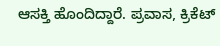ಆಸಕ್ತಿ ಹೊಂದಿದ್ದಾರೆ. ಪ್ರವಾಸ, ಕ್ರಿಕೆಟ್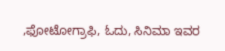,ಫೋಟೋಗ್ರಾಫಿ, ಓದು, ಸಿನಿಮಾ ಇವರ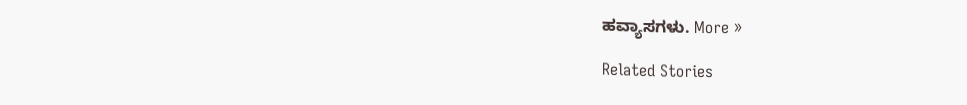ಹವ್ಯಾಸಗಳು. More »

Related Stories